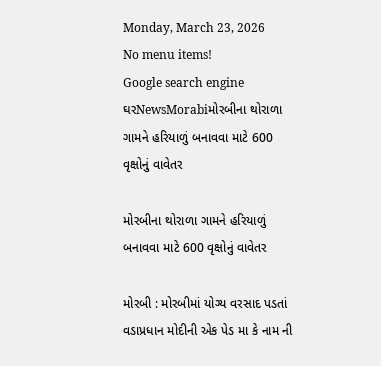Monday, March 23, 2026
No menu items!
Google search engine
ઘરNewsMorabiમોરબીના થોરાળા ગામને હરિયાળું બનાવવા માટે 600 વૃક્ષોનું વાવેતર

મોરબીના થોરાળા ગામને હરિયાળું બનાવવા માટે 600 વૃક્ષોનું વાવેતર

મોરબી : મોરબીમાં યોગ્ય વરસાદ પડતાં વડાપ્રધાન મોદીની એક પેડ મા કે નામ ની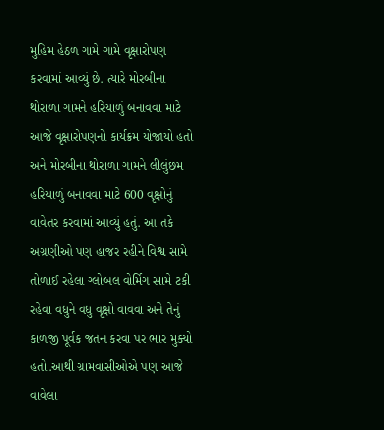મુહિમ હેઠળ ગામે ગામે વૃક્ષારોપણ કરવામાં આવ્યું છે. ત્યારે મોરબીના થોરાળા ગામને હરિયાળું બનાવવા માટે આજે વૃક્ષારોપણનો કાર્યક્રમ યોજાયો હતો અને મોરબીના થોરાળા ગામને લીલુંછમ હરિયાળું બનાવવા માટે 600 વૃક્ષોનું વાવેતર કરવામાં આવ્યું હતું. આ તકે અગ્રણીઓ પણ હાજર રહીને વિશ્વ સામે તોળાઈ રહેલા ગ્લોબલ વોર્મિગ સામે ટકી રહેવા વધુને વધુ વૃક્ષો વાવવા અને તેનું કાળજી પૂર્વક જતન કરવા પર ભાર મુક્યો હતો.આથી ગ્રામવાસીઓએ પણ આજે વાવેલા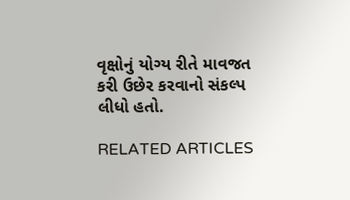વૃક્ષોનું યોગ્ય રીતે માવજત કરી ઉછેર કરવાનો સંકલ્પ લીધો હતો.

RELATED ARTICLES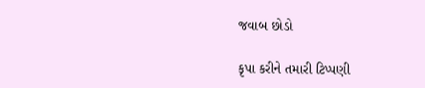જવાબ છોડો

કૃપા કરીને તમારી ટિપ્પણી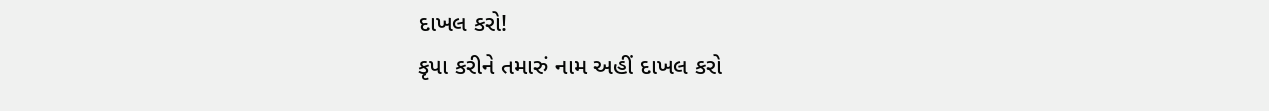દાખલ કરો!
કૃપા કરીને તમારું નામ અહીં દાખલ કરો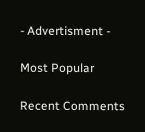- Advertisment -

Most Popular

Recent Comments